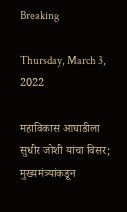Breaking

Thursday, March 3, 2022

महाविकास आघाडीला सुधीर जोशी यांचा विसर; मुख्यमंत्र्यांकडून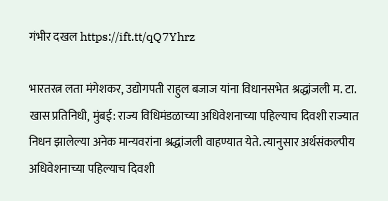गंभीर दखल https://ift.tt/qQ7Yhrz

भारतरत्न लता मंगेशकर, उद्योगपती राहुल बजाज यांना विधानसभेत श्रद्धांजली म. टा. खास प्रतिनिधी, मुंबई: राज्य विधिमंडळाच्या अधिवेशनाच्या पहिल्याच दिवशी राज्यात निधन झालेल्या अनेक मान्यवरांना श्रद्धांजली वाहण्यात येते. त्यानुसार अर्थसंकल्पीय अधिवेशनाच्या पहिल्याच दिवशी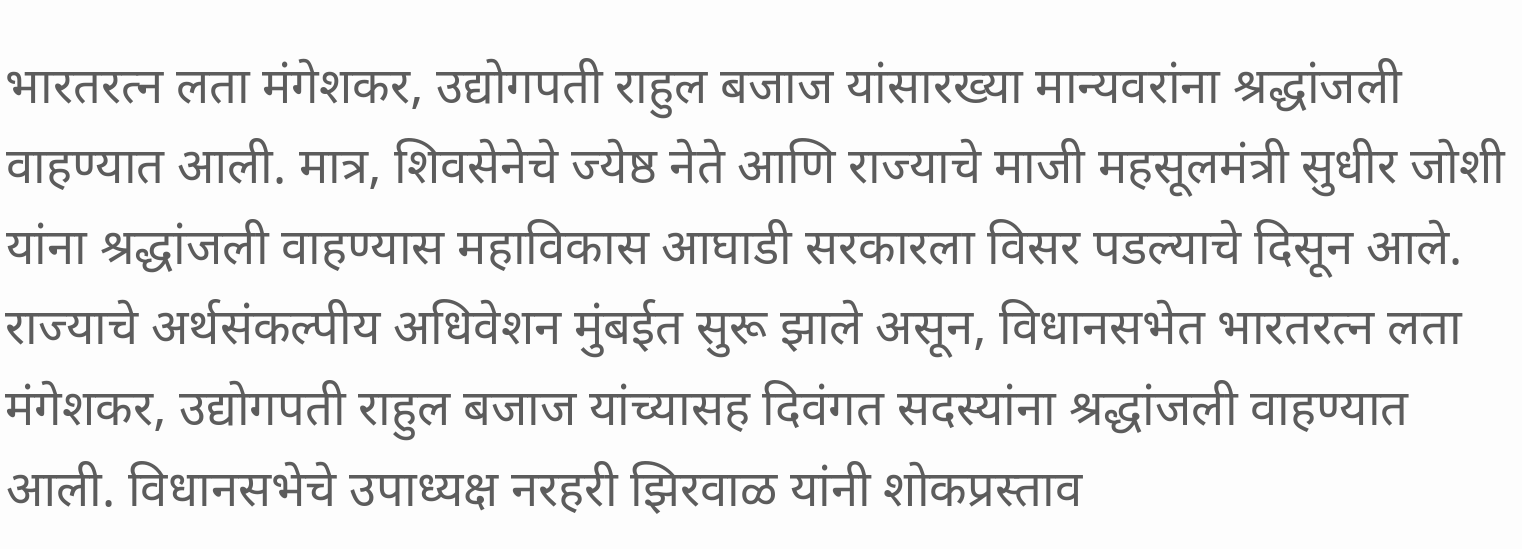भारतरत्न लता मंगेशकर, उद्योगपती राहुल बजाज यांसारख्या मान्यवरांना श्रद्धांजली वाहण्यात आली. मात्र, शिवसेनेचे ज्येष्ठ नेते आणि राज्याचे माजी महसूलमंत्री सुधीर जोशी यांना श्रद्धांजली वाहण्यास महाविकास आघाडी सरकारला विसर पडल्याचे दिसून आले. राज्याचे अर्थसंकल्पीय अधिवेशन मुंबईत सुरू झाले असून, विधानसभेत भारतरत्न लता मंगेशकर, उद्योगपती राहुल बजाज यांच्यासह दिवंगत सदस्यांना श्रद्धांजली वाहण्यात आली. विधानसभेचे उपाध्यक्ष नरहरी झिरवाळ यांनी शोकप्रस्ताव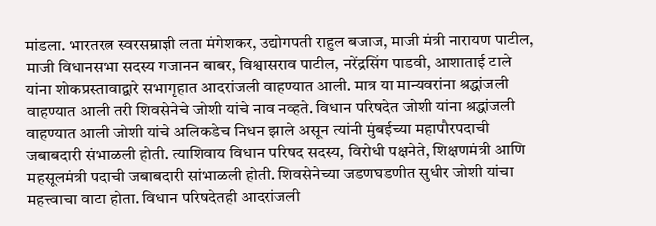मांडला. भारतरत्न स्वरसम्राज्ञी लता मंगेशकर, उद्योगपती राहुल बजाज, माजी मंत्री नारायण पाटील, माजी विधानसभा सदस्य गजानन बाबर, विश्वासराव पाटील, नरेंद्रसिंग पाडवी, आशाताई टाले यांना शोकप्रस्तावाद्वारे सभागृहात आदरांजली वाहण्यात आली. मात्र या मान्यवरांना श्रद्धांजली वाहण्यात आली तरी शिवसेनेचे जोशी यांचे नाव नव्हते. विधान परिषदेत जोशी यांना श्रद्धांजली वाहण्यात आली जोशी यांचे अलिकडेच निधन झाले असून त्यांनी मुंबईच्या महापौरपदाची जबाबदारी संभाळली होती. त्याशिवाय विधान परिषद सदस्य, विरोधी पक्षनेते, शिक्षणमंत्री आणि महसूलमंत्री पदाची जबाबदारी सांभाळली होती. शिवसेनेच्या जडणघडणीत सुधीर जोशी यांचा महत्त्वाचा वाटा होता. विधान परिषदेतही आदरांजली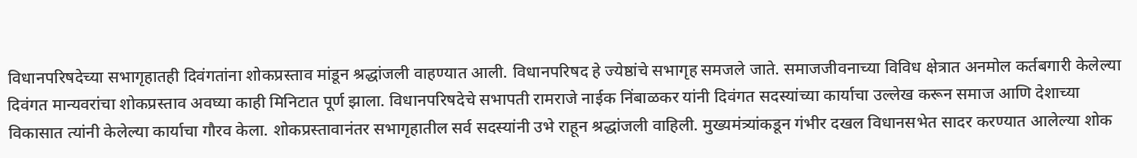विधानपरिषदेच्या सभागृहातही दिवंगतांना शोकप्रस्ताव मांडून श्रद्धांजली वाहण्यात आली. विधानपरिषद हे ज्येष्ठांचे सभागृह समजले जाते. समाजजीवनाच्या विविध क्षेत्रात अनमोल कर्तबगारी केलेल्या दिवंगत मान्यवरांचा शोकप्रस्ताव अवघ्या काही मिनिटात पूर्ण झाला. विधानपरिषदेचे सभापती रामराजे नाईक निंबाळकर यांनी दिवंगत सदस्यांच्या कार्याचा उल्लेख करून समाज आणि देशाच्या विकासात त्यांनी केलेल्या कार्याचा गौरव केला. शोकप्रस्तावानंतर सभागृहातील सर्व सदस्यांनी उभे राहून श्रद्धांजली वाहिली. मुख्यमंत्र्यांकडून गंभीर दखल विधानसभेत सादर करण्यात आलेल्या शोक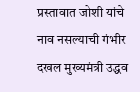प्रस्तावात जोशी यांचे नाव नसल्याची गंभीर दखल मुख्यमंत्री उद्धव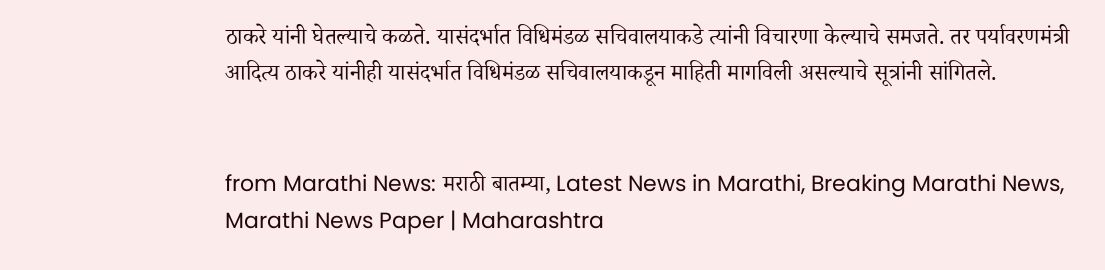ठाकरे यांनी घेतल्याचे कळते. यासंदर्भात विधिमंडळ सचिवालयाकडे त्यांनी विचारणा केल्याचे समजते. तर पर्यावरणमंत्री आदित्य ठाकरे यांनीही यासंदर्भात विधिमंडळ सचिवालयाकडून माहिती मागविली असल्याचे सूत्रांनी सांगितले.


from Marathi News: मराठी बातम्या, Latest News in Marathi, Breaking Marathi News, Marathi News Paper | Maharashtra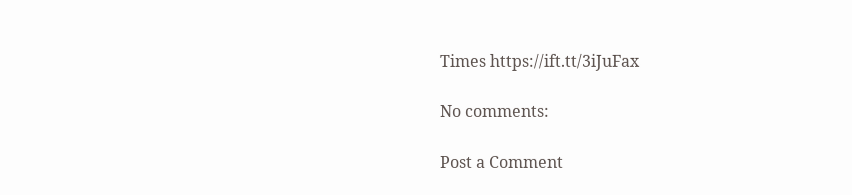Times https://ift.tt/3iJuFax

No comments:

Post a Comment